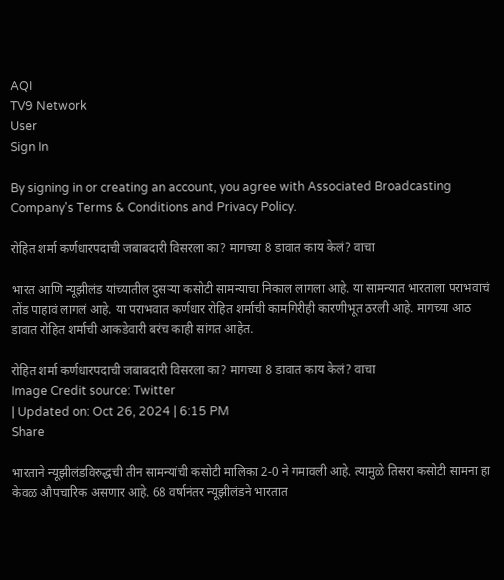AQI
TV9 Network
User
Sign In

By signing in or creating an account, you agree with Associated Broadcasting Company's Terms & Conditions and Privacy Policy.

रोहित शर्मा कर्णधारपदाची जबाबदारी विसरला का? मागच्या 8 डावात काय केलं? वाचा

भारत आणि न्यूझीलंड यांच्यातील दुसऱ्या कसोटी सामन्याचा निकाल लागला आहे. या सामन्यात भारताला पराभवाचं तोंड पाहावं लागलं आहे. या पराभवात कर्णधार रोहित शर्माची कामगिरीही कारणीभूत ठरली आहे. मागच्या आठ डावात रोहित शर्माची आकडेवारी बरंच काही सांगत आहेत.

रोहित शर्मा कर्णधारपदाची जबाबदारी विसरला का? मागच्या 8 डावात काय केलं? वाचा
Image Credit source: Twitter
| Updated on: Oct 26, 2024 | 6:15 PM
Share

भारताने न्यूझीलंडविरुद्धची तीन सामन्यांची कसोटी मालिका 2-0 ने गमावली आहे. त्यामुळे तिसरा कसोटी सामना हा केवळ औपचारिक असणार आहे. 68 वर्षानंतर न्यूझीलंडने भारतात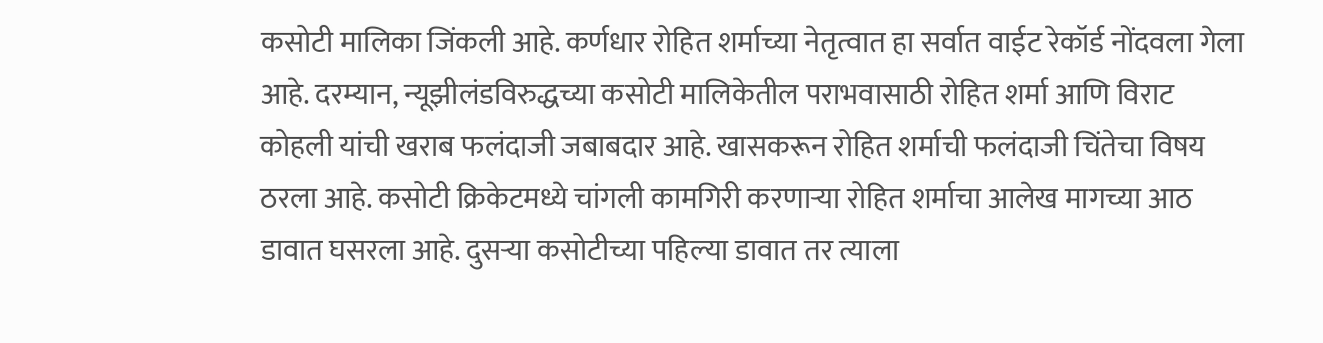कसोटी मालिका जिंकली आहे. कर्णधार रोहित शर्माच्या नेतृत्वात हा सर्वात वाईट रेकॉर्ड नोंदवला गेला आहे. दरम्यान, न्यूझीलंडविरुद्धच्या कसोटी मालिकेतील पराभवासाठी रोहित शर्मा आणि विराट कोहली यांची खराब फलंदाजी जबाबदार आहे. खासकरून रोहित शर्माची फलंदाजी चिंतेचा विषय ठरला आहे. कसोटी क्रिकेटमध्ये चांगली कामगिरी करणाऱ्या रोहित शर्माचा आलेख मागच्या आठ डावात घसरला आहे. दुसऱ्या कसोटीच्या पहिल्या डावात तर त्याला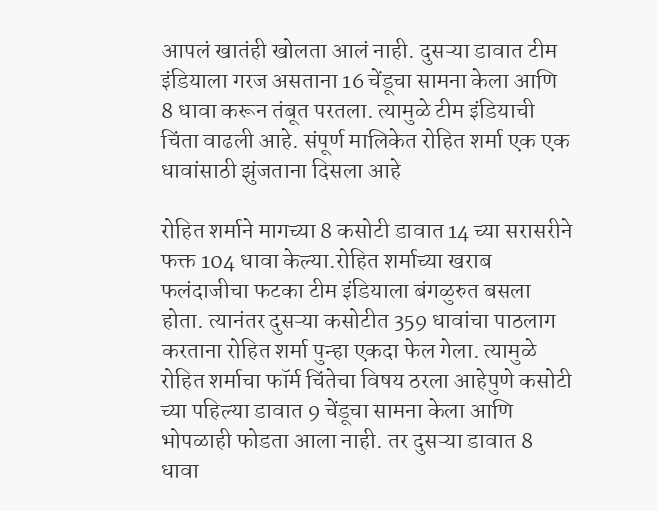आपलं खातंही खोलता आलं नाही. दुसऱ्या डावात टीम इंडियाला गरज असताना 16 चेंडूचा सामना केला आणि 8 धावा करून तंबूत परतला. त्यामुळे टीम इंडियाची चिंता वाढली आहे. संपूर्ण मालिकेत रोहित शर्मा एक एक धावांसाठी झुंजताना दिसला आहे

रोहित शर्माने मागच्या 8 कसोटी डावात 14 च्या सरासरीने फक्त 104 धावा केल्या.रोहित शर्माच्या खराब फलंदाजीचा फटका टीम इंडियाला बंगळुरुत बसला होता. त्यानंतर दुसऱ्या कसोटीत 359 धावांचा पाठलाग करताना रोहित शर्मा पुन्हा एकदा फेल गेला. त्यामुळे रोहित शर्माचा फॉर्म चिंतेचा विषय ठरला आहेपुणे कसोटी च्या पहिल्या डावात 9 चेंडूचा सामना केला आणि भोपळाही फोडता आला नाही. तर दुसऱ्या डावात 8 धावा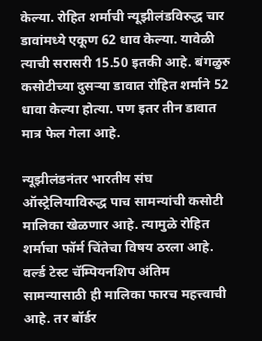केल्या. रोहित शर्माची न्यूझीलंडविरुद्ध चार डावांमध्ये एकूण 62 धाव केल्या. यावेळी त्याची सरासरी 15.50 इतकी आहे. बंगळुरु कसोटीच्या दुसऱ्या डावात रोहित शर्माने 52 धावा केल्या होत्या. पण इतर तीन डावात मात्र फेल गेला आहे.

न्यूझीलंडनंतर भारतीय संघ ऑस्ट्रेलियाविरुद्ध पाच सामन्यांची कसोटी मालिका खेळणार आहे. त्यामुळे रोहित शर्माचा फॉर्म चिंतेचा विषय ठरला आहे. वर्ल्ड टेस्ट चॅम्पियनशिप अंतिम सामन्यासाठी ही मालिका फारच महत्त्वाची आहे. तर बॉर्डर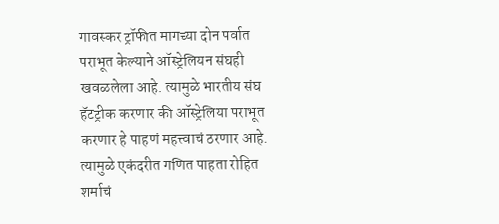गावस्कर ट्रॉफीत मागच्या दोन पर्वात पराभूत केल्याने ऑस्ट्रेलियन संघही खवळलेला आहे. त्यामुळे भारतीय संघ हॅटट्रीक करणार की ऑस्ट्रेलिया पराभूत करणार हे पाहणं महत्त्वाचं ठरणार आहे. त्यामुळे एकंदरीत गणित पाहता रोहित शर्माचं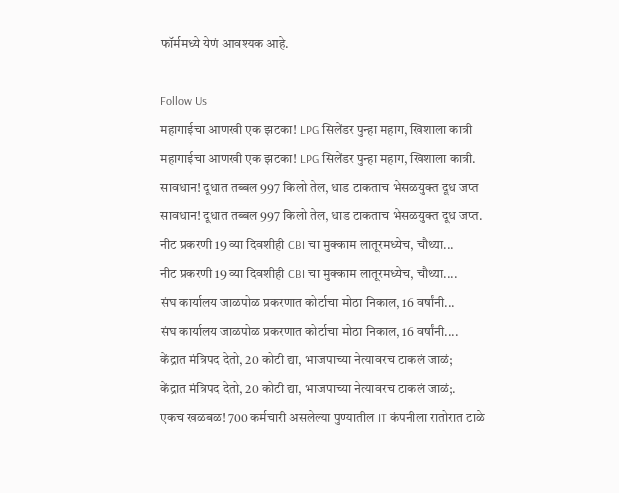फॉर्ममध्ये येणं आवश्यक आहे.

Follow Us
महागाईचा आणखी एक झटका! LPG सिलेंडर पुन्हा महाग, खिशाला कात्री
महागाईचा आणखी एक झटका! LPG सिलेंडर पुन्हा महाग, खिशाला कात्री.
सावधान! दूधात तब्बल 997 किलो तेल, धाड टाकताच भेसळयुक्त दूध जप्त
सावधान! दूधात तब्बल 997 किलो तेल, धाड टाकताच भेसळयुक्त दूध जप्त.
नीट प्रकरणी 19 व्या दिवशीही CBI चा मुक्काम लातूरमध्येच, चौथ्या...
नीट प्रकरणी 19 व्या दिवशीही CBI चा मुक्काम लातूरमध्येच, चौथ्या....
संघ कार्यालय जाळपोळ प्रकरणात कोर्टाचा मोठा निकाल, 16 वर्षांनी...
संघ कार्यालय जाळपोळ प्रकरणात कोर्टाचा मोठा निकाल, 16 वर्षांनी....
केंद्रात मंत्रिपद देतो, 20 कोटी द्या, भाजपाच्या नेत्यावरच टाकलं जाळं;
केंद्रात मंत्रिपद देतो, 20 कोटी द्या, भाजपाच्या नेत्यावरच टाकलं जाळं;.
एकच खळबळ! 700 कर्मचारी असलेल्या पुण्यातील IT कंपनीला रातोरात टाळे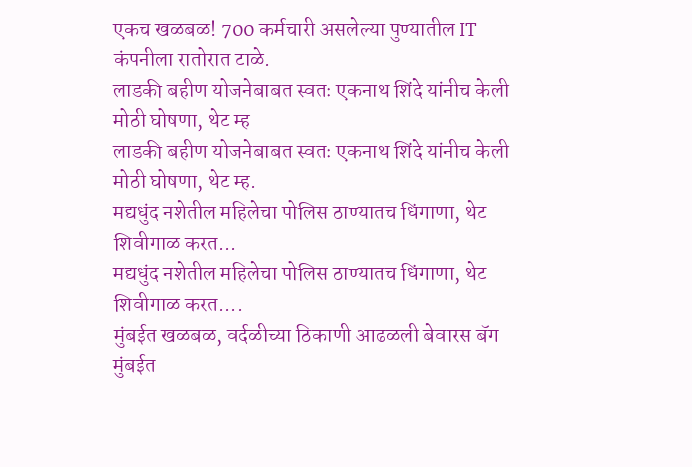एकच खळबळ! 700 कर्मचारी असलेल्या पुण्यातील IT कंपनीला रातोरात टाळे.
लाडकी बहीण योजनेबाबत स्वतः एकनाथ शिंदे यांनीच केली मोठी घोषणा, थेट म्ह
लाडकी बहीण योजनेबाबत स्वतः एकनाथ शिंदे यांनीच केली मोठी घोषणा, थेट म्ह.
मद्यधुंद नशेतील महिलेचा पोलिस ठाण्यातच धिंगाणा, थेट शिवीगाळ करत...
मद्यधुंद नशेतील महिलेचा पोलिस ठाण्यातच धिंगाणा, थेट शिवीगाळ करत....
मुंबईत खळबळ, वर्दळीच्या ठिकाणी आढळली बेवारस बॅग
मुंबईत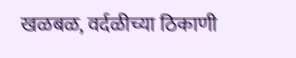खळबळ, वर्दळीच्या ठिकाणी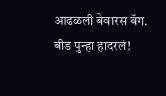आढळली बेवारस बॅग.
बीड पुन्हा हादरलं!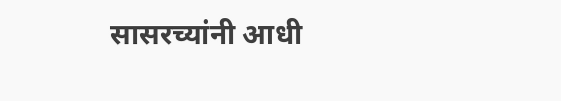सासरच्यांनी आधी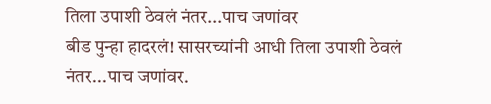तिला उपाशी ठेवलं नंतर...पाच जणांवर
बीड पुन्हा हादरलं! सासरच्यांनी आधी तिला उपाशी ठेवलं नंतर...पाच जणांवर.